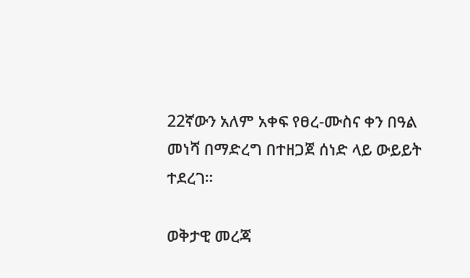22ኛውን አለም አቀፍ የፀረ-ሙስና ቀን በዓል መነሻ በማድረግ በተዘጋጀ ሰነድ ላይ ውይይት ተደረገ፡፡

ወቅታዊ መረጃ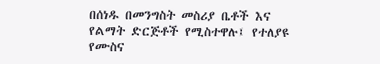በሰነዱ በመንግስት መስሪያ ቤቶች እና የልማት ድርጅቶች የሚስተዋሉ፤ የተለያዩ የሙስና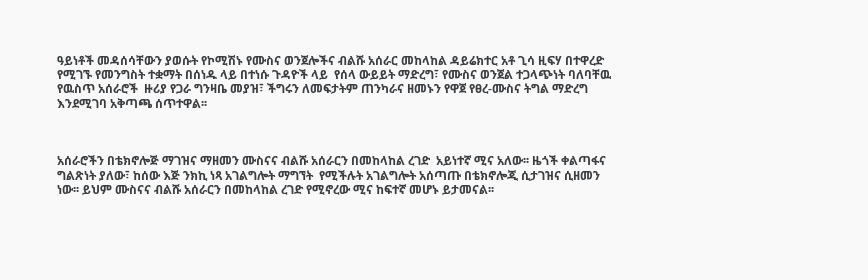ዓይነቶች መዳሰሳቸውን ያወሱት የኮሚሽኑ የሙስና ወንጀሎችና ብልሹ አሰራር መከላከል ዳይሬክተር አቶ ጊሳ ዚፍሃ በተዋረድ የሚገኙ የመንግስት ተቋማት በሰነዱ ላይ በተነሱ ጉዳዮች ላይ  የሰላ ውይይት ማድረግ፣ የሙስና ወንጀል ተጋላጭነት ባለባቸዉ የዉስጥ አሰራሮች  ዙሪያ የጋራ ግንዛቤ መያዝ፣ ችግሩን ለመፍታትም ጠንካራና ዘመኑን የዋጀ የፀረ-ሙስና ትግል ማድረግ እንደሚገባ አቅጣጫ ሰጥተዋል፡፡



አሰራሮችን በቴክኖሎጅ ማገዝና ማዘመን ሙስናና ብልሹ አሰራርን በመከላከል ረገድ  አይነተኛ ሚና አለው፡፡ ዜጎች ቀልጣፋና ግልጽነት ያለው፣ ከሰው እጅ ንክኪ ነጻ አገልግሎት ማግኘት  የሚችሉት አገልግሎት አሰጣጡ በቴክኖሎጂ ሲታገዝና ሲዘመን ነው፡፡ ይህም ሙስናና ብልሹ አሰራርን በመከላከል ረገድ የሚኖረው ሚና ከፍተኛ መሆኑ ይታመናል፡፡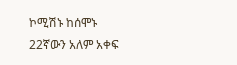ኮሚሽኑ ከሰሞኑ 22ኛውን አለም አቀፍ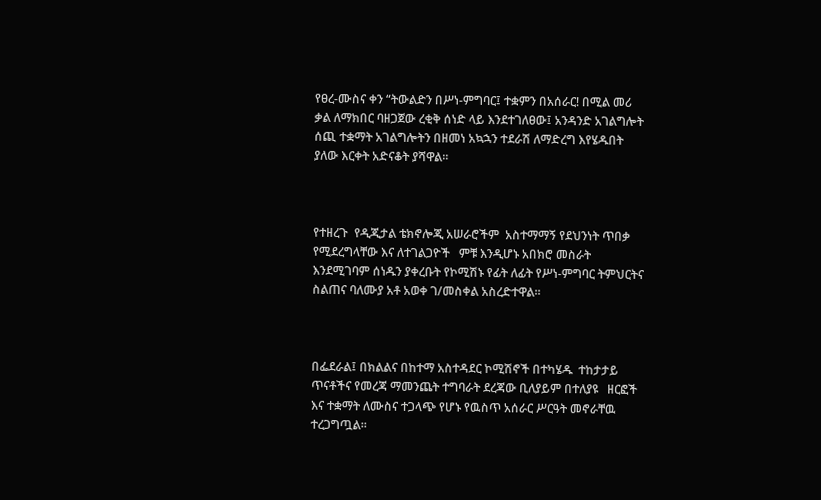የፀረ-ሙስና ቀን “ትውልድን በሥነ-ምግባር፤ ተቋምን በአሰራር! በሚል መሪ ቃል ለማክበር ባዘጋጀው ረቂቅ ሰነድ ላይ እንደተገለፀው፤ አንዳንድ አገልግሎት ሰጪ ተቋማት አገልግሎትን በዘመነ አኳኋን ተደራሽ ለማድረግ እየሄዱበት ያለው እርቀት አድናቆት ያሻዋል፡፡



የተዘረጉ  የዲጂታል ቴክኖሎጂ አሠራሮችም  አስተማማኝ የደህንነት ጥበቃ የሚደረግላቸው እና ለተገልጋዮች   ምቹ እንዲሆኑ አበክሮ መስራት እንደሚገባም ሰነዱን ያቀረቡት የኮሚሽኑ የፊት ለፊት የሥነ-ምግባር ትምህርትና ስልጠና ባለሙያ አቶ አወቀ ገ/መስቀል አስረድተዋል፡፡



በፌደራል፤ በክልልና በከተማ አስተዳደር ኮሚሽኖች በተካሄዱ  ተከታታይ ጥናቶችና የመረጃ ማመንጨት ተግባራት ደረጃው ቢለያይም በተለያዩ   ዘርፎች እና ተቋማት ለሙስና ተጋላጭ የሆኑ የዉስጥ አሰራር ሥርዓት መኖራቸዉ ተረጋግጧል፡፡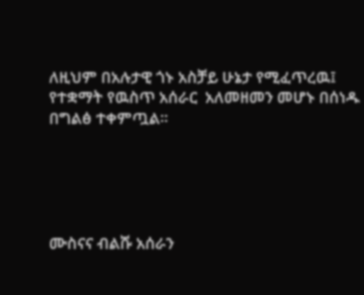ለዚህም በአሉታዊ ጎኑ አስቻይ ሁኔታ የሚፈጥረዉ፤ የተቋማት የዉስጥ አሰራር  አለመዘመን መሆኑ በሰነዱ በግልፅ ተቀምጧል፡፡





ሙስናና ብልሹ አሰራን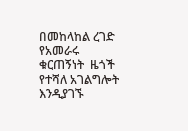በመከላከል ረገድ የአመራሩ ቁርጠኝነት  ዜጎች የተሻለ አገልግሎት እንዲያገኙ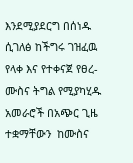እንደሚያደርግ በሰነዱ ሲገለፅ ከችግሩ ገዝፈዉ የላቀ እና የተቀናጀ የፀረ-ሙስና ትግል የሚያካሂዱ  አመራሮች በአጭር ጊዜ  ተቋማቸውን  ከሙስና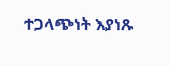ተጋላጭነት እያነጹ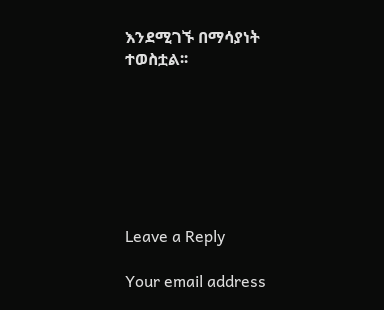እንደሚገኙ በማሳያነት ተወስቷል፡፡







Leave a Reply

Your email address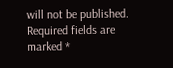will not be published. Required fields are marked *